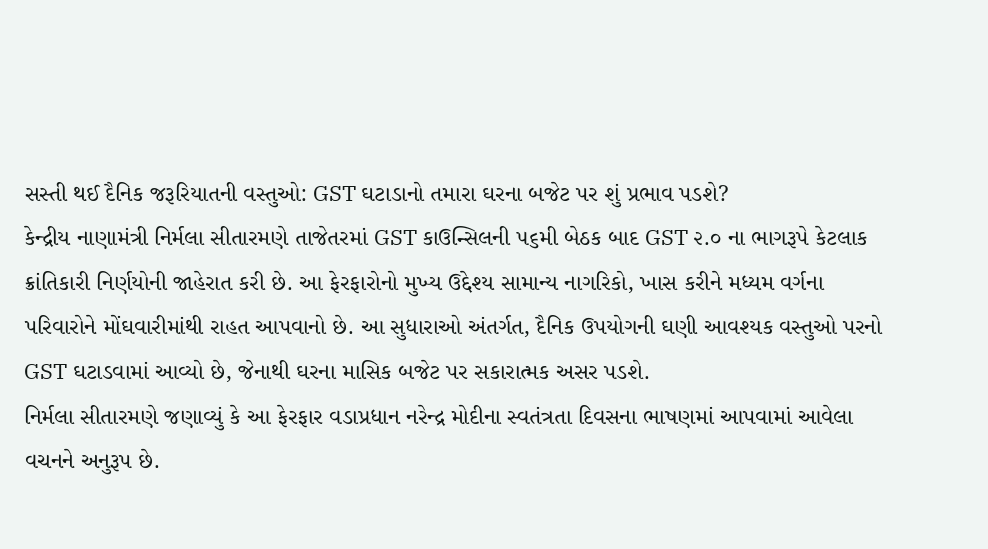સસ્તી થઈ દૈનિક જરૂરિયાતની વસ્તુઓ: GST ઘટાડાનો તમારા ઘરના બજેટ પર શું પ્રભાવ પડશે?
કેન્દ્રીય નાણામંત્રી નિર્મલા સીતારમણે તાજેતરમાં GST કાઉન્સિલની ૫૬મી બેઠક બાદ GST ૨.૦ ના ભાગરૂપે કેટલાક ક્રાંતિકારી નિર્ણયોની જાહેરાત કરી છે. આ ફેરફારોનો મુખ્ય ઉદ્દેશ્ય સામાન્ય નાગરિકો, ખાસ કરીને મધ્યમ વર્ગના પરિવારોને મોંઘવારીમાંથી રાહત આપવાનો છે. આ સુધારાઓ અંતર્ગત, દૈનિક ઉપયોગની ઘણી આવશ્યક વસ્તુઓ પરનો GST ઘટાડવામાં આવ્યો છે, જેનાથી ઘરના માસિક બજેટ પર સકારાત્મક અસર પડશે.
નિર્મલા સીતારમણે જણાવ્યું કે આ ફેરફાર વડાપ્રધાન નરેન્દ્ર મોદીના સ્વતંત્રતા દિવસના ભાષણમાં આપવામાં આવેલા વચનને અનુરૂપ છે.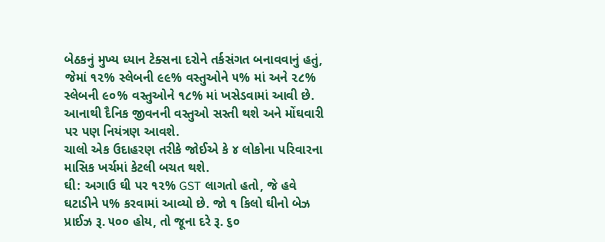બેઠકનું મુખ્ય ધ્યાન ટેક્સના દરોને તર્કસંગત બનાવવાનું હતું, જેમાં ૧૨% સ્લેબની ૯૯% વસ્તુઓને ૫% માં અને ૨૮% સ્લેબની ૯૦% વસ્તુઓને ૧૮% માં ખસેડવામાં આવી છે. આનાથી દૈનિક જીવનની વસ્તુઓ સસ્તી થશે અને મોંઘવારી પર પણ નિયંત્રણ આવશે.
ચાલો એક ઉદાહરણ તરીકે જોઈએ કે ૪ લોકોના પરિવારના માસિક ખર્ચમાં કેટલી બચત થશે.
ઘી: અગાઉ ઘી પર ૧૨% GST લાગતો હતો, જે હવે ઘટાડીને ૫% કરવામાં આવ્યો છે. જો ૧ કિલો ઘીનો બેઝ પ્રાઈઝ રૂ. ૫૦૦ હોય, તો જૂના દરે રૂ. ૬૦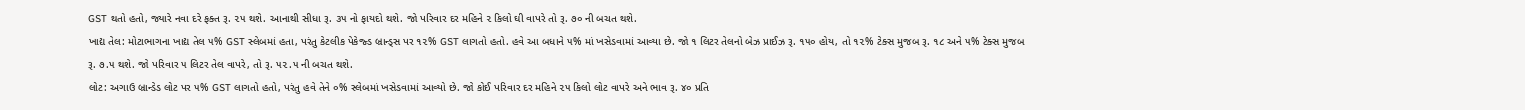GST થતો હતો, જ્યારે નવા દરે ફક્ત રૂ. ૨૫ થશે. આનાથી સીધા રૂ. ૩૫ નો ફાયદો થશે. જો પરિવાર દર મહિને ૨ કિલો ઘી વાપરે તો રૂ. ૭૦ ની બચત થશે.
ખાદ્ય તેલ: મોટાભાગના ખાદ્ય તેલ ૫% GST સ્લેબમાં હતા, પરંતુ કેટલીક પેકેજ્ડ બ્રાન્ડ્સ પર ૧૨% GST લાગતો હતો. હવે આ બધાને ૫% માં ખસેડવામાં આવ્યા છે. જો ૧ લિટર તેલનો બેઝ પ્રાઈઝ રૂ. ૧૫૦ હોય, તો ૧૨% ટેક્સ મુજબ રૂ. ૧૮ અને ૫% ટેક્સ મુજબ રૂ. ૭.૫ થશે. જો પરિવાર ૫ લિટર તેલ વાપરે, તો રૂ. ૫૨.૫ ની બચત થશે.
લોટ: અગાઉ બ્રાન્ડેડ લોટ પર ૫% GST લાગતો હતો, પરંતુ હવે તેને ૦% સ્લેબમાં ખસેડવામાં આવ્યો છે. જો કોઈ પરિવાર દર મહિને ૨૫ કિલો લોટ વાપરે અને ભાવ રૂ. ૪૦ પ્રતિ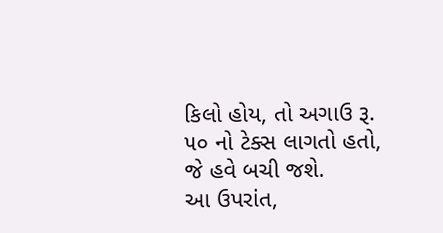કિલો હોય, તો અગાઉ રૂ. ૫૦ નો ટેક્સ લાગતો હતો, જે હવે બચી જશે.
આ ઉપરાંત,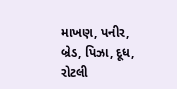માખણ, પનીર, બ્રેડ, પિઝા, દૂધ, રોટલી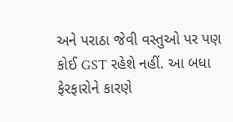અને પરાઠા જેવી વસ્તુઓ પર પણ કોઈ GST રહેશે નહીં. આ બધા ફેરફારોને કારણે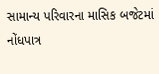સામાન્ય પરિવારના માસિક બજેટમાં નોંધપાત્ર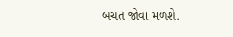બચત જોવા મળશે.